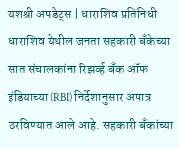यशश्री अपडेट्स | धाराशिव प्रतिनिधी
धाराशिव येथील जनता सहकारी बँकेच्या सात संचालकांना रिझर्व्ह बँक ऑफ इंडियाच्या (RBI) निर्देशानुसार अपात्र ठरविण्यात आले आहे. सहकारी बँकांच्या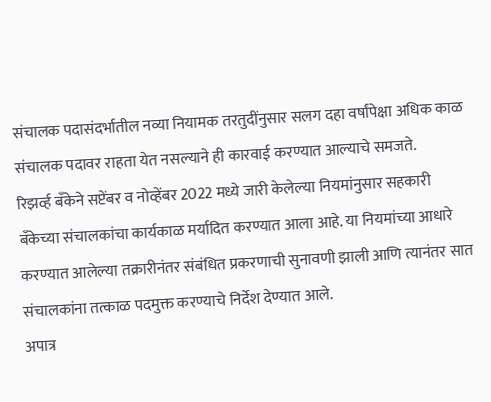संचालक पदासंदर्भातील नव्या नियामक तरतुदींनुसार सलग दहा वर्षांपेक्षा अधिक काळ संचालक पदावर राहता येत नसल्याने ही कारवाई करण्यात आल्याचे समजते.
रिझर्व्ह बँकेने सप्टेंबर व नोव्हेंबर 2022 मध्ये जारी केलेल्या नियमांनुसार सहकारी बँकेच्या संचालकांचा कार्यकाळ मर्यादित करण्यात आला आहे. या नियमांच्या आधारे करण्यात आलेल्या तक्रारीनंतर संबंधित प्रकरणाची सुनावणी झाली आणि त्यानंतर सात संचालकांना तत्काळ पदमुक्त करण्याचे निर्देश देण्यात आले.
अपात्र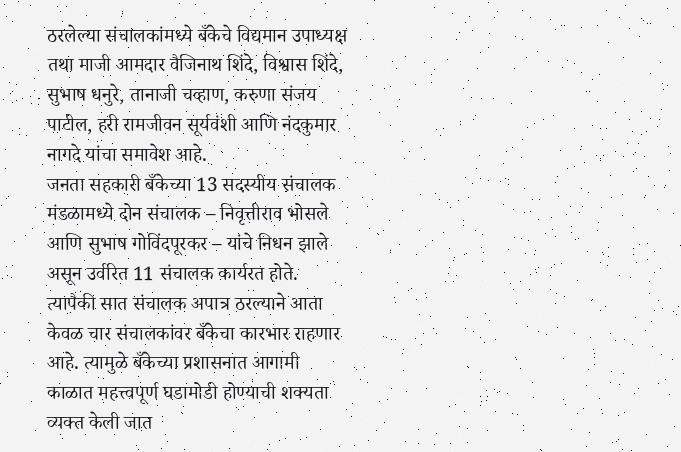ठरलेल्या संचालकांमध्ये बँकेचे विद्यमान उपाध्यक्ष तथा माजी आमदार वैजिनाथ शिंदे, विश्वास शिंदे, सुभाष धनुरे, तानाजी चव्हाण, करुणा संजय पाटील, हरी रामजीवन सूर्यवंशी आणि नंदकुमार नागदे यांचा समावेश आहे.
जनता सहकारी बँकेच्या 13 सदस्यीय संचालक मंडळामध्ये दोन संचालक – निवृत्तीराव भोसले आणि सुभाष गोविंदपूरकर – यांचे निधन झाले असून उर्वरित 11 संचालक कार्यरत होते. त्यापैकी सात संचालक अपात्र ठरल्याने आता केवळ चार संचालकांवर बँकेचा कारभार राहणार आहे. त्यामुळे बँकेच्या प्रशासनात आगामी काळात महत्त्वपूर्ण घडामोडी होण्याची शक्यता व्यक्त केली जात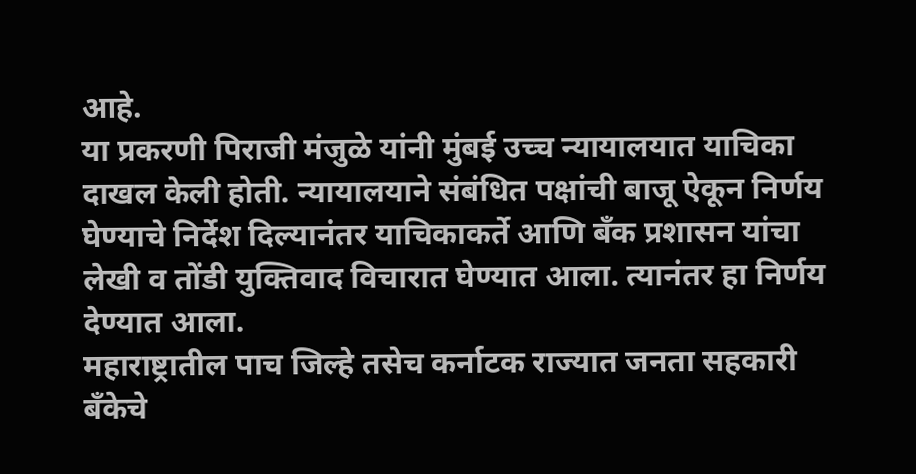आहे.
या प्रकरणी पिराजी मंजुळे यांनी मुंबई उच्च न्यायालयात याचिका दाखल केली होती. न्यायालयाने संबंधित पक्षांची बाजू ऐकून निर्णय घेण्याचे निर्देश दिल्यानंतर याचिकाकर्ते आणि बँक प्रशासन यांचा लेखी व तोंडी युक्तिवाद विचारात घेण्यात आला. त्यानंतर हा निर्णय देण्यात आला.
महाराष्ट्रातील पाच जिल्हे तसेच कर्नाटक राज्यात जनता सहकारी बँकेचे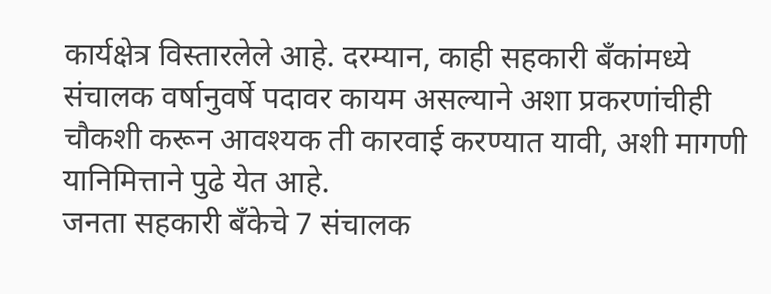कार्यक्षेत्र विस्तारलेले आहे. दरम्यान, काही सहकारी बँकांमध्ये संचालक वर्षानुवर्षे पदावर कायम असल्याने अशा प्रकरणांचीही चौकशी करून आवश्यक ती कारवाई करण्यात यावी, अशी मागणी यानिमित्ताने पुढे येत आहे.
जनता सहकारी बँकेचे 7 संचालक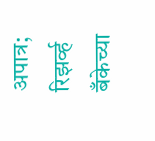अपात्र; रिझर्व्ह बँकेच्या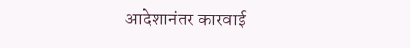आदेशानंतर कारवाई